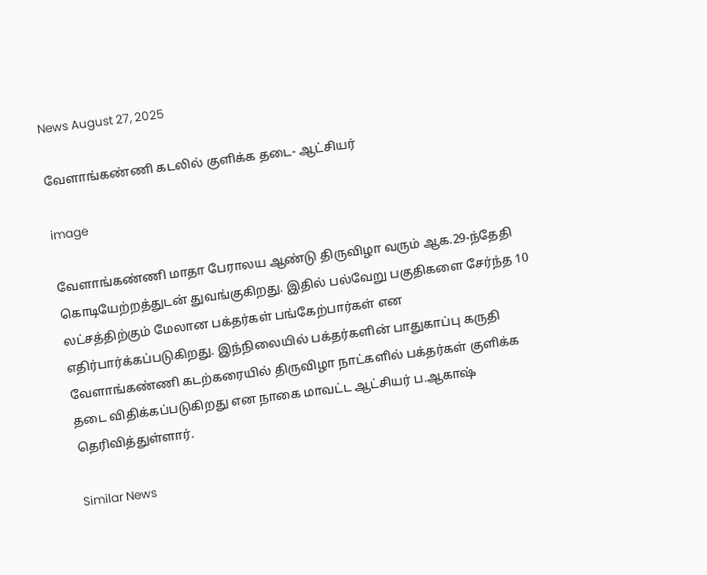News August 27, 2025

வேளாங்கண்ணி கடலில் குளிக்க தடை- ஆட்சியர்

image

வேளாங்கண்ணி மாதா பேராலய ஆண்டு திருவிழா வரும் ஆக.29-ந்தேதி கொடியேற்றத்துடன் துவங்குகிறது. இதில் பல்வேறு பகுதிகளை சேர்ந்த 10 லட்சத்திற்கும் மேலான பக்தர்கள் பங்கேற்பார்கள் என எதிர்பார்க்கப்படுகிறது. இந்நிலையில் பக்தர்களின் பாதுகாப்பு கருதி வேளாங்கண்ணி கடற்கரையில் திருவிழா நாட்களில் பக்தர்கள் குளிக்க தடை விதிக்கப்படுகிறது என நாகை மாவட்ட ஆட்சியர் ப.ஆகாஷ் தெரிவித்துள்ளார்.

Similar News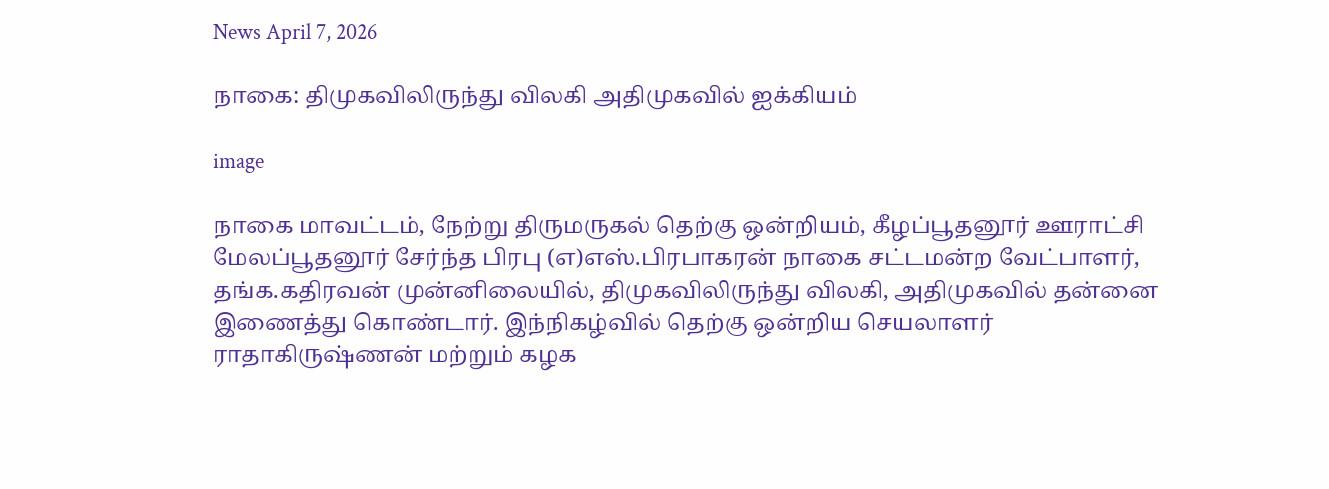News April 7, 2026

நாகை: திமுகவிலிருந்து விலகி அதிமுகவில் ஐக்கியம்

image

நாகை மாவட்டம், நேற்று திருமருகல் தெற்கு ஒன்றியம், கீழப்பூதனூர் ஊராட்சி மேலப்பூதனூர் சேர்ந்த பிரபு (எ)எஸ்.பிரபாகரன் நாகை சட்டமன்ற வேட்பாளர், தங்க.கதிரவன் முன்னிலையில், திமுகவிலிருந்து விலகி, அதிமுகவில் தன்னை இணைத்து கொண்டார். இந்நிகழ்வில் தெற்கு ஒன்றிய செயலாளர் ராதாகிருஷ்ணன் மற்றும் கழக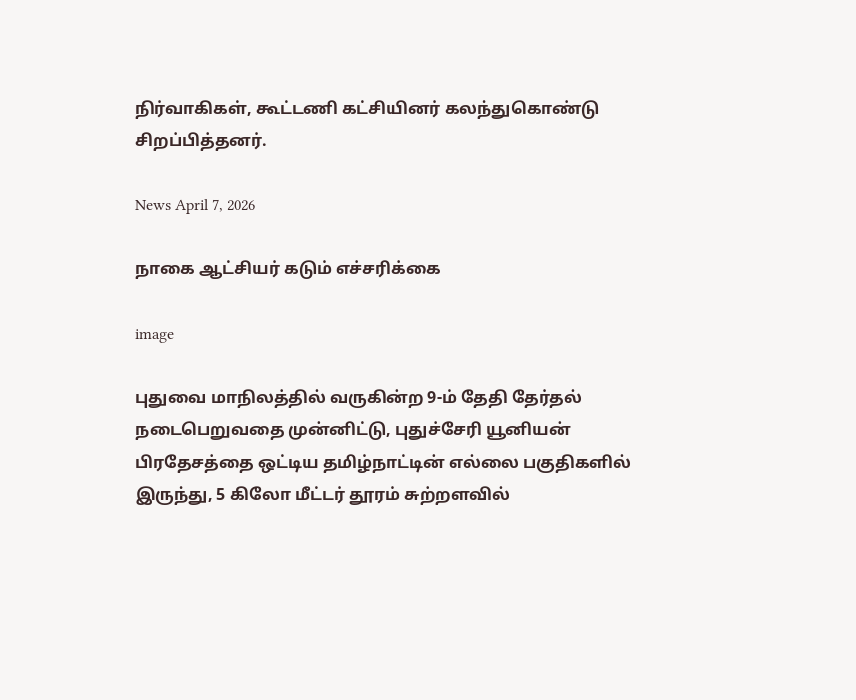நிர்வாகிகள், கூட்டணி கட்சியினர் கலந்துகொண்டு சிறப்பித்தனர்.

News April 7, 2026

நாகை ஆட்சியர் கடும் எச்சரிக்கை

image

புதுவை மாநிலத்தில் வருகின்ற 9-ம் தேதி தேர்தல் நடைபெறுவதை முன்னிட்டு, புதுச்சேரி யூனியன் பிரதேசத்தை ஒட்டிய தமிழ்நாட்டின் எல்லை பகுதிகளில் இருந்து, 5 கிலோ மீட்டர் தூரம் சுற்றளவில்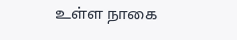உள்ள நாகை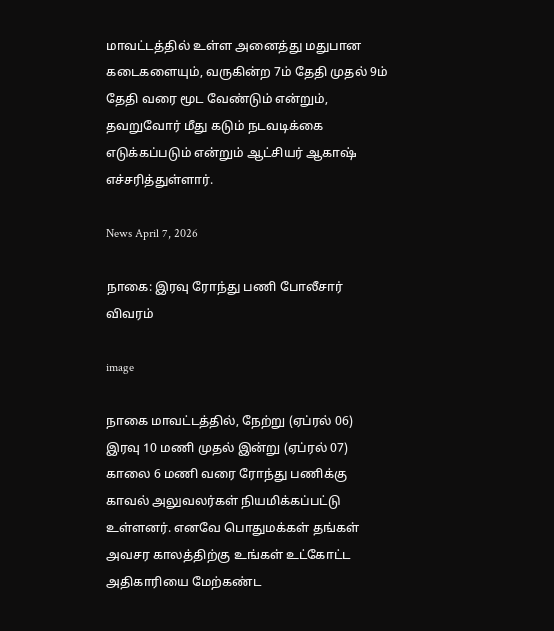மாவட்டத்தில் உள்ள அனைத்து மதுபான கடைகளையும், வருகின்ற 7ம் தேதி முதல் 9ம் தேதி வரை மூட வேண்டும் என்றும், தவறுவோர் மீது கடும் நடவடிக்கை எடுக்கப்படும் என்றும் ஆட்சியர் ஆகாஷ் எச்சரித்துள்ளார்.

News April 7, 2026

நாகை: இரவு ரோந்து பணி போலீசார் விவரம்

image

நாகை மாவட்டத்தில், நேற்று (ஏப்ரல் 06) இரவு 10 மணி முதல் இன்று (ஏப்ரல் 07) காலை 6 மணி வரை ரோந்து பணிக்கு காவல் அலுவலர்கள் நியமிக்கப்பட்டு உள்ளனர். எனவே பொதுமக்கள் தங்கள் அவசர காலத்திற்கு உங்கள் உட்கோட்ட அதிகாரியை மேற்கண்ட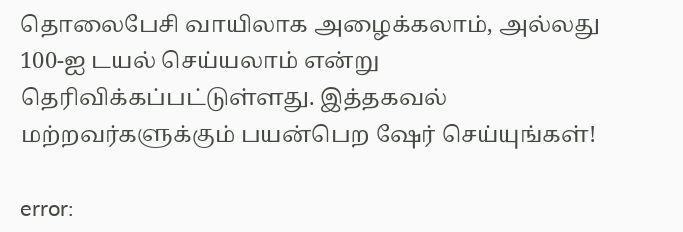தொலைபேசி வாயிலாக அழைக்கலாம், அல்லது 100-ஐ டயல் செய்யலாம் என்று தெரிவிக்கப்பட்டுள்ளது. இத்தகவல் மற்றவர்களுக்கும் பயன்பெற ஷேர் செய்யுங்கள்!

error: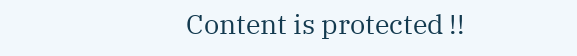Content is protected !!